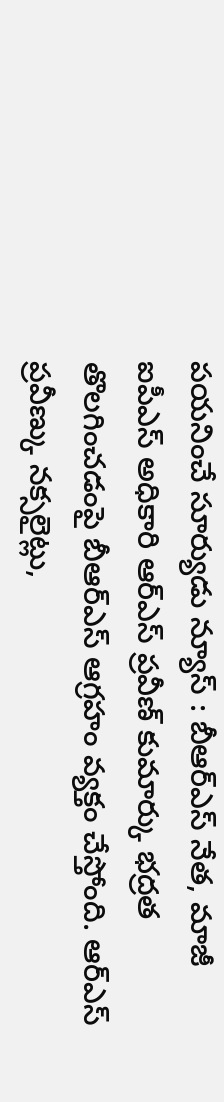పయనించే సూర్యుడు న్యూస్ : బీఆర్ఎస్ నేత, మాజీ ఐపీఎస్ అధికారి ఆర్ఎస్ ప్రవీణ్ కుమార్కు భద్రత తొలగించడంపై బీఆర్ఎస్ ఆగ్రహం వ్యక్తం చేస్తోంది. ఆర్ఎస్ ప్రవీణ్కు నక్సలైట్లు,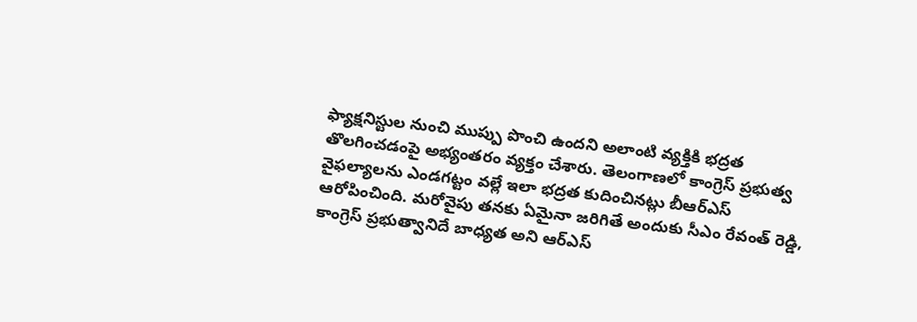ఫ్యాక్షనిస్టుల నుంచి ముప్పు పొంచి ఉందని అలాంటి వ్యక్తికి భద్రత తొలగించడంపై అభ్యంతరం వ్యక్తం చేశారు. తెలంగాణలో కాంగ్రెస్ ప్రభుత్వ వైఫల్యాలను ఎండగట్టం వల్లే ఇలా భద్రత కుదించినట్లు బీఆర్ఎస్ ఆరోపించింది. మరోవైపు తనకు ఏమైనా జరిగితే అందుకు సీఎం రేవంత్ రెడ్డి, కాంగ్రెస్ ప్రభుత్వానిదే బాధ్యత అని ఆర్ఎస్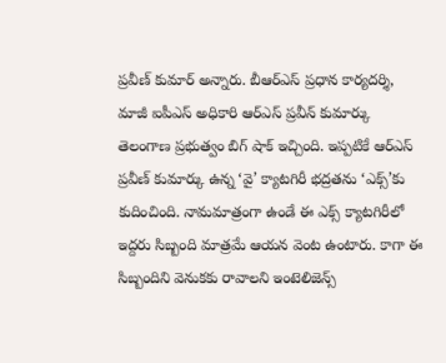ప్రవీణ్ కుమార్ అన్నారు. బీఆర్ఎస్ ప్రధాన కార్యదర్శి, మాజీ ఐపీఎస్ అధికారి ఆర్ఎస్ ప్రవీన్ కుమార్కు తెలంగాణ ప్రభుత్వం బిగ్ షాక్ ఇచ్చింది. ఇప్పటికే ఆర్ఎస్ ప్రవీణ్ కుమార్కు ఉన్న ‘వై’ క్యాటగిరీ భద్రతను ‘ఎక్స్’కు కుదించింది. నామమాత్రంగా ఉండే ఈ ఎక్స్ క్యాటగిరీలో ఇద్దరు సిబ్బంది మాత్రమే ఆయన వెంట ఉంటారు. కాగా ఈ సిబ్బందిని వెనుకకు రావాలని ఇంటెలిజెన్స్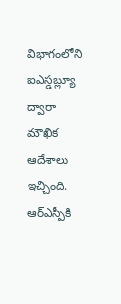విభాగంలోని ఐఎస్డబ్ల్యూ ద్వారా మౌఖిక ఆదేశాలు ఇచ్చింది. ఆర్ఎస్పీకి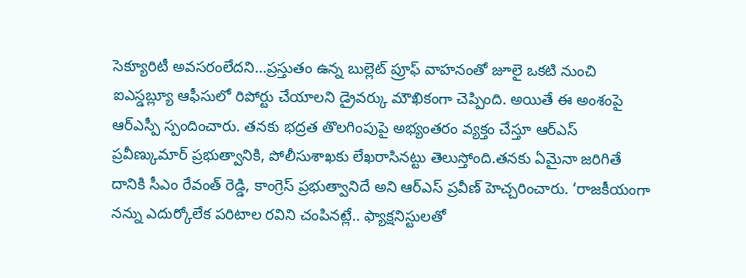సెక్యూరిటీ అవసరంలేదని...ప్రస్తుతం ఉన్న బుల్లెట్ ప్రూఫ్ వాహనంతో జూలై ఒకటి నుంచి ఐఎస్డబ్ల్యూ ఆఫీసులో రిపోర్టు చేయాలని డ్రైవర్కు మౌఖికంగా చెప్పింది. అయితే ఈ అంశంపై ఆర్ఎస్పీ స్పందించారు. తనకు భద్రత తొలగింపుపై అభ్యంతరం వ్యక్తం చేస్తూ ఆర్ఎస్ ప్రవీణ్కుమార్ ప్రభుత్వానికి, పోలీసుశాఖకు లేఖరాసినట్టు తెలుస్తోంది.తనకు ఏమైనా జరిగితే దానికి సీఎం రేవంత్ రెడ్డి, కాంగ్రెస్ ప్రభుత్వానిదే అని ఆర్ఎస్ ప్రవీణ్ హెచ్చరించారు. ‘రాజకీయంగా నన్ను ఎదుర్కోలేక పరిటాల రవిని చంపినట్లే.. ఫ్యాక్షనిస్టులతో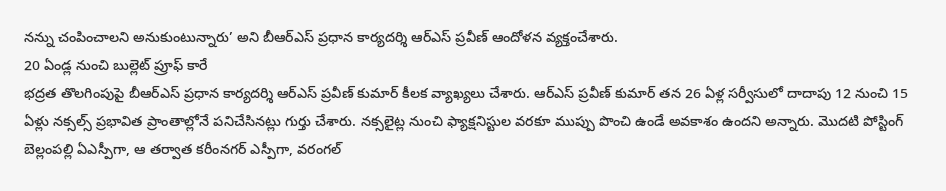నన్ను చంపించాలని అనుకుంటున్నారు’ అని బీఆర్ఎస్ ప్రధాన కార్యదర్శి ఆర్ఎస్ ప్రవీణ్ ఆందోళన వ్యక్తంచేశారు.
20 ఏండ్ల నుంచి బుల్లెట్ ప్రూఫ్ కారే
భద్రత తొలగింపుపై బీఆర్ఎస్ ప్రధాన కార్యదర్శి ఆర్ఎస్ ప్రవీణ్ కుమార్ కీలక వ్యాఖ్యలు చేశారు. ఆర్ఎస్ ప్రవీణ్ కుమార్ తన 26 ఏళ్ల సర్వీసులో దాదాపు 12 నుంచి 15 ఏళ్లు నక్సల్స్ ప్రభావిత ప్రాంతాల్లోనే పనిచేసినట్లు గుర్తు చేశారు. నక్సలైట్ల నుంచి ఫ్యాక్షనిస్టుల వరకూ ముప్పు పొంచి ఉండే అవకాశం ఉందని అన్నారు. మొదటి పోస్టింగ్ బెల్లంపల్లి ఏఎస్పీగా, ఆ తర్వాత కరీంనగర్ ఎస్పీగా, వరంగల్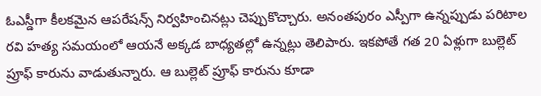ఓఎస్డీగా కీలకమైన ఆపరేషన్స్ నిర్వహించినట్లు చెప్పుకొచ్చారు. అనంతపురం ఎస్పీగా ఉన్నప్పుడు పరిటాల రవి హత్య సమయంలో ఆయనే అక్కడ బాధ్యతల్లో ఉన్నట్లు తెలిపారు. ఇకపోతే గత 20 ఏళ్లుగా బుల్లెట్ ప్రూఫ్ కారును వాడుతున్నారు. ఆ బుల్లెట్ ప్రూఫ్ కారును కూడా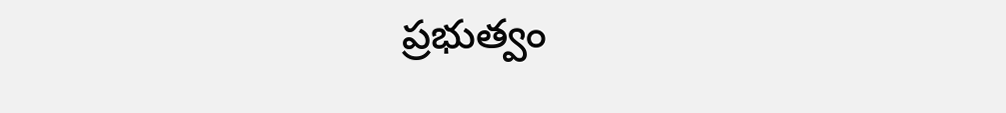ప్రభుత్వం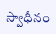స్వాధీనం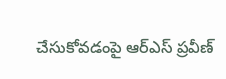చేసుకోవడంపై ఆర్ఎస్ ప్రవీణ్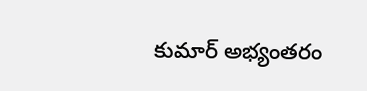కుమార్ అభ్యంతరం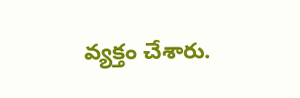వ్యక్తం చేశారు.